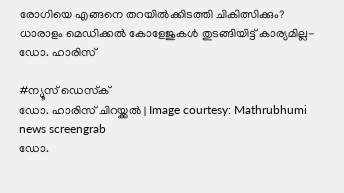രോഗിയെ എങ്ങനെ തറയില്‍ക്കിടത്തി ചികിത്സിക്കും? ധാരാളം മെഡിക്കൽ കോളേജുകൾ തുടങ്ങിയിട്ട് കാര്യമില്ല- ഡോ. ഹാരിസ്

#ന്യൂസ് ഡെസ്‌ക്
ഡോ. ഹാരിസ് ചിറയ്ക്കൽ | Image courtesy: Mathrubhumi news screengrab
ഡോ.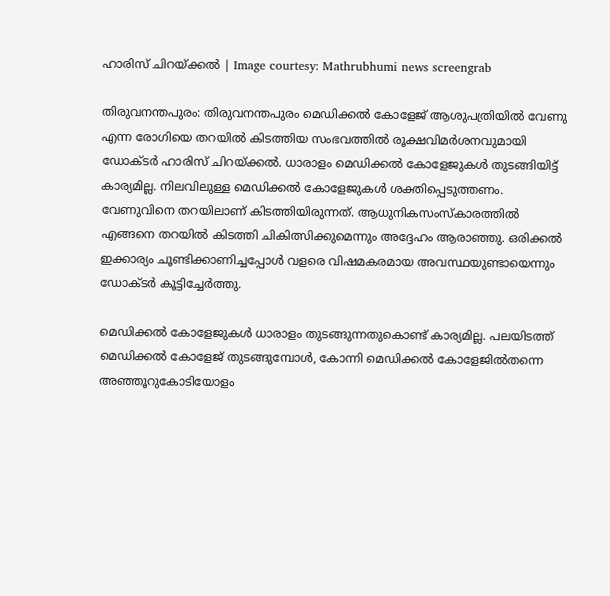ഹാരിസ് ചിറയ്ക്കൽ | Image courtesy: Mathrubhumi news screengrab

തിരുവനന്തപുരം: തിരുവനന്തപുരം മെഡിക്കല്‍ കോളേജ് ആശുപത്രിയില്‍ വേണു എന്ന രോഗിയെ തറയില്‍ കിടത്തിയ സംഭവത്തില്‍ രൂക്ഷവിമര്‍ശനവുമായി ഡോക്ടര്‍ ഹാരിസ് ചിറയ്ക്കല്‍. ധാരാളം മെഡിക്കല്‍ കോളേജുകൾ തുടങ്ങിയിട്ട് കാര്യമില്ല. നിലവിലുള്ള മെഡിക്കല്‍ കോളേജുകള്‍ ശക്തിപ്പെടുത്തണം. വേണുവിനെ തറയിലാണ് കിടത്തിയിരുന്നത്. ആധുനികസംസ്‌കാരത്തില്‍ എങ്ങനെ തറയില്‍ കിടത്തി ചികിത്സിക്കുമെന്നും അദ്ദേഹം ആരാഞ്ഞു. ഒരിക്കല്‍ ഇക്കാര്യം ചൂണ്ടിക്കാണിച്ചപ്പോള്‍ വളരെ വിഷമകരമായ അവസ്ഥയുണ്ടായെന്നും ഡോക്ടര്‍ കൂട്ടിച്ചേർത്തു.

മെഡിക്കല്‍ കോളേജുകള്‍ ധാരാളം തുടങ്ങുന്നതുകൊണ്ട് കാര്യമില്ല. പലയിടത്ത് മെഡിക്കല്‍ കോളേജ് തുടങ്ങുമ്പോള്‍, കോന്നി മെഡിക്കല്‍ കോളേജില്‍തന്നെ അഞ്ഞൂറുകോടിയോളം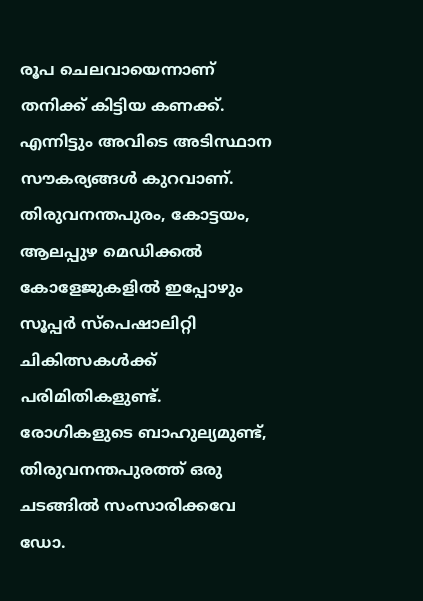രൂപ ചെലവായെന്നാണ് തനിക്ക് കിട്ടിയ കണക്ക്. എന്നിട്ടും അവിടെ അടിസ്ഥാന സൗകര്യങ്ങള്‍ കുറവാണ്. തിരുവനന്തപുരം, കോട്ടയം, ആലപ്പുഴ മെഡിക്കല്‍ കോളേജുകളിൽ ഇപ്പോഴും സൂപ്പര്‍ സ്‌പെഷാലിറ്റി ചികിത്സകള്‍ക്ക് പരിമിതികളുണ്ട്. രോഗികളുടെ ബാഹുല്യമുണ്ട്, തിരുവനന്തപുരത്ത് ഒരു ചടങ്ങിൽ സംസാരിക്കവേ ഡോ.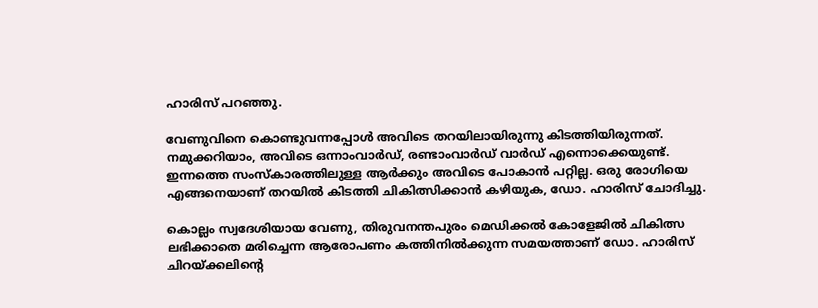ഹാരിസ് പറഞ്ഞു.

വേണുവിനെ കൊണ്ടുവന്നപ്പോള്‍ അവിടെ തറയിലായിരുന്നു കിടത്തിയിരുന്നത്. നമുക്കറിയാം, അവിടെ ഒന്നാംവാര്‍ഡ്, രണ്ടാംവാര്‍ഡ് വാര്‍ഡ് എന്നൊക്കെയുണ്ട്. ഇന്നത്തെ സംസ്‌കാരത്തിലുള്ള ആര്‍ക്കും അവിടെ പോകാന്‍ പറ്റില്ല. ഒരു രോഗിയെ എങ്ങനെയാണ് തറയില്‍ കിടത്തി ചികിത്സിക്കാന്‍ കഴിയുക, ഡോ. ഹാരിസ് ചോദിച്ചു.

കൊല്ലം സ്വദേശിയായ വേണു, തിരുവനന്തപുരം മെഡിക്കല്‍ കോളേജില്‍ ചികിത്സ ലഭിക്കാതെ മരിച്ചെന്ന ആരോപണം കത്തിനില്‍ക്കുന്ന സമയത്താണ് ഡോ. ഹാരിസ് ചിറയ്ക്കലിന്റെ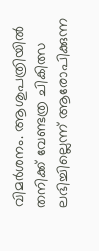വിമര്‍ശനം. ആശുപത്രിയിൽ തനിക്ക് വേണ്ടത്ര ചികിത്സ ലഭിച്ചില്ലെന്ന് ആരോപിക്കുന്ന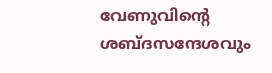വേണുവിന്‍റെ ശബ്ദസന്ദേശവും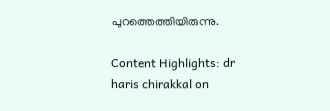പുറത്തെത്തിയിരുന്നു.

Content Highlights: dr haris chirakkal on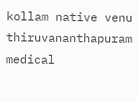kollam native venu thiruvananthapuram medical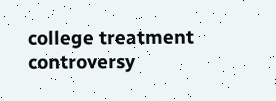college treatment controversy